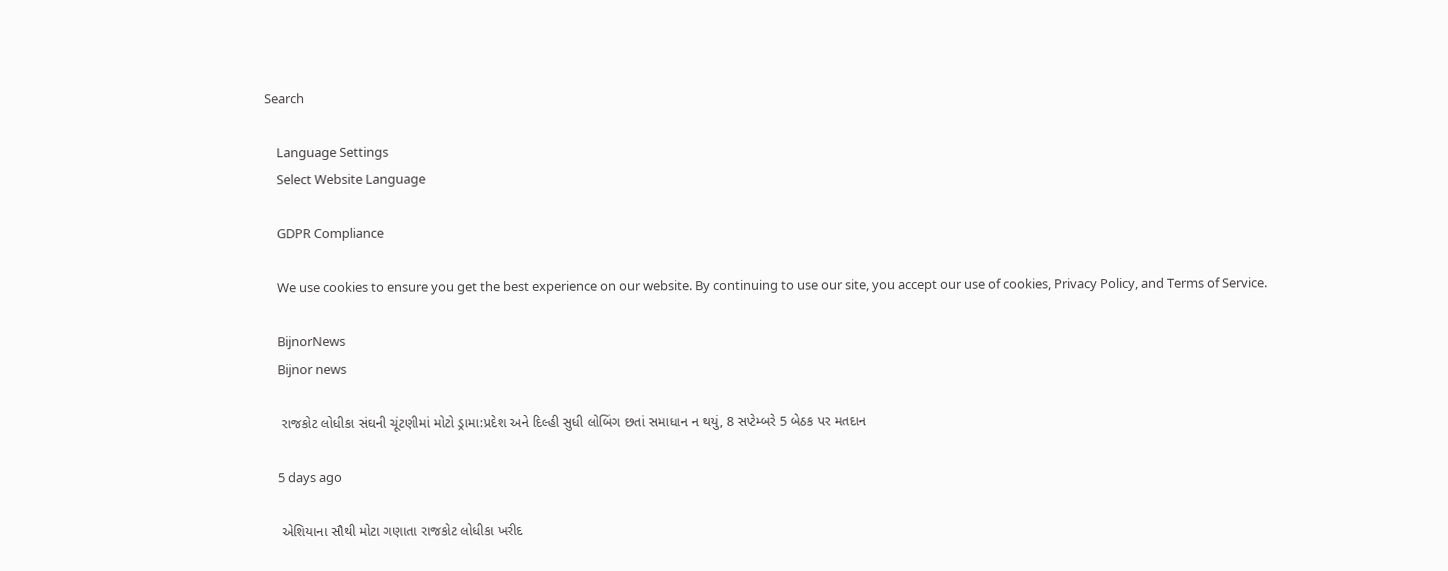Search

    Language Settings
    Select Website Language

    GDPR Compliance

    We use cookies to ensure you get the best experience on our website. By continuing to use our site, you accept our use of cookies, Privacy Policy, and Terms of Service.

    BijnorNews
    Bijnor news

    રાજકોટ લોધીકા સંઘની ચૂંટણીમાં મોટો ડ્રામા:પ્રદેશ અને દિલ્હી સુધી લોબિંગ છતાં સમાધાન ન થયું, 8 સપ્ટેમ્બરે 5 બેઠક પર મતદાન

    5 days ago

    એશિયાના સૌથી મોટા ગણાતા રાજકોટ લોધીકા ખરીદ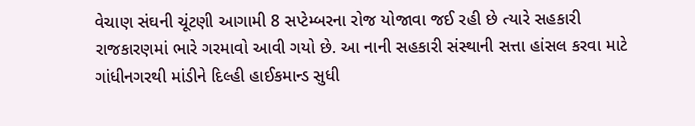વેચાણ સંઘની ચૂંટણી આગામી 8 સપ્ટેમ્બરના રોજ યોજાવા જઈ રહી છે ત્યારે સહકારી રાજકારણમાં ભારે ગરમાવો આવી ગયો છે. આ નાની સહકારી સંસ્થાની સત્તા હાંસલ કરવા માટે ગાંધીનગરથી માંડીને દિલ્હી હાઈકમાન્ડ સુધી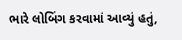ભારે લોબિંગ કરવામાં આવ્યું હતું,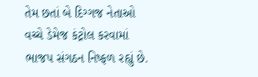તેમ છતાં બે દિગ્ગજ નેતાઓ વચ્ચે ડેમેજ કંટ્રોલ કરવામાં ભાજપ સંગઠન નિષ્ફળ રહ્યું છે.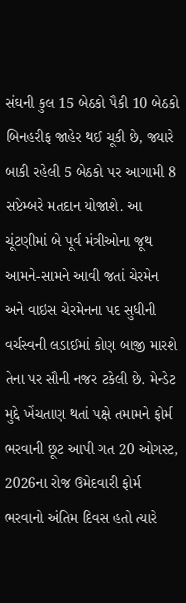સંઘની કુલ 15 બેઠકો પૈકી 10 બેઠકો બિનહરીફ જાહેર થઈ ચૂકી છે, જ્યારે બાકી રહેલી 5 બેઠકો પર આગામી 8 સપ્ટેમ્બરે મતદાન યોજાશે. આ ચૂંટણીમાં બે પૂર્વ મંત્રીઓના જૂથ આમને-સામને આવી જતાં ચેરમેન અને વાઇસ ચેરમેનના પદ સુધીની વર્ચસ્વની લડાઈમાં કોણ બાજી મારશે તેના પર સૌની નજર ટકેલી છે. મેન્ડેટ મુદ્દે ખેંચતાણ થતાં પક્ષે તમામને ફોર્મ ભરવાની છૂટ આપી ગત 20 ઓગસ્ટ, 2026ના રોજ ઉમેદવારી ફોર્મ ભરવાનો અંતિમ દિવસ હતો ત્યારે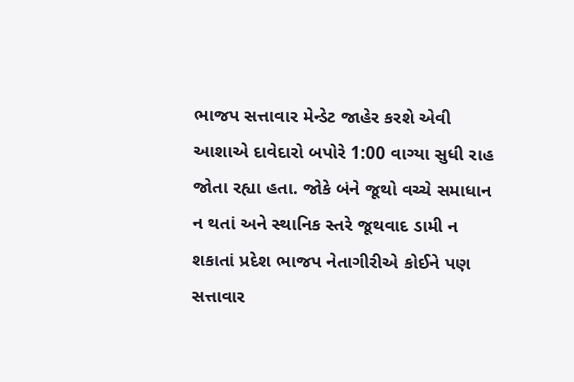ભાજપ સત્તાવાર મેન્ડેટ જાહેર કરશે એવી આશાએ દાવેદારો બપોરે 1:00 વાગ્યા સુધી રાહ જોતા રહ્યા હતા. જોકે બંને જૂથો વચ્ચે સમાધાન ન થતાં અને સ્થાનિક સ્તરે જૂથવાદ ડામી ન શકાતાં પ્રદેશ ભાજપ નેતાગીરીએ કોઈને પણ સત્તાવાર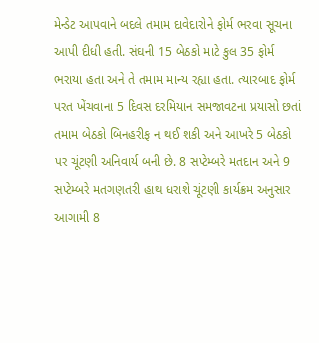મેન્ડેટ આપવાને બદલે તમામ દાવેદારોને ફોર્મ ભરવા સૂચના આપી દીધી હતી. સંઘની 15 બેઠકો માટે કુલ 35 ફોર્મ ભરાયા હતા અને તે તમામ માન્ય રહ્યા હતા. ત્યારબાદ ફોર્મ પરત ખેંચવાના 5 દિવસ દરમિયાન સમજાવટના પ્રયાસો છતાં તમામ બેઠકો બિનહરીફ ન થઈ શકી અને આખરે 5 બેઠકો પર ચૂંટણી અનિવાર્ય બની છે. 8 સપ્ટેમ્બરે મતદાન અને 9 સપ્ટેમ્બરે મતગણતરી હાથ ધરાશે ચૂંટણી કાર્યક્રમ અનુસાર આગામી 8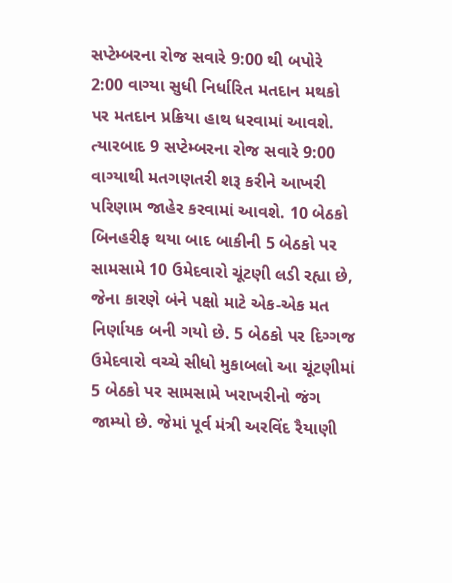સપ્ટેમ્બરના રોજ સવારે 9:00 થી બપોરે 2:00 વાગ્યા સુધી નિર્ધારિત મતદાન મથકો પર મતદાન પ્રક્રિયા હાથ ધરવામાં આવશે. ત્યારબાદ 9 સપ્ટેમ્બરના રોજ સવારે 9:00 વાગ્યાથી મતગણતરી શરૂ કરીને આખરી પરિણામ જાહેર કરવામાં આવશે. 10 બેઠકો બિનહરીફ થયા બાદ બાકીની 5 બેઠકો પર સામસામે 10 ઉમેદવારો ચૂંટણી લડી રહ્યા છે, જેના કારણે બંને પક્ષો માટે એક-એક મત નિર્ણાયક બની ગયો છે. 5 બેઠકો પર દિગ્ગજ ઉમેદવારો વચ્ચે સીધો મુકાબલો આ ચૂંટણીમાં 5 બેઠકો પર સામસામે ખરાખરીનો જંગ જામ્યો છે. જેમાં પૂર્વ મંત્રી અરવિંદ રૈયાણી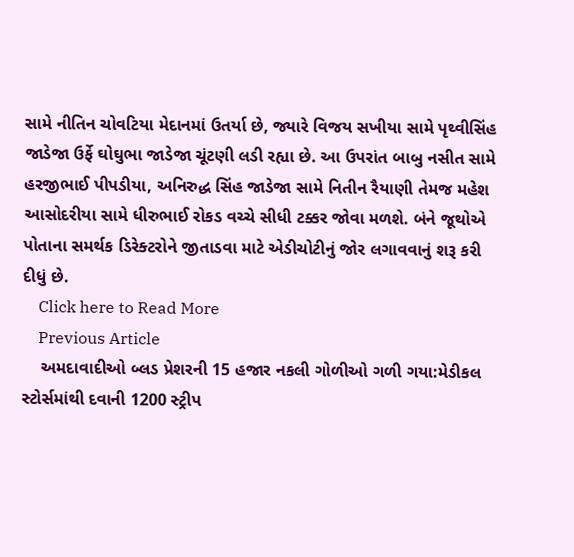સામે નીતિન ચોવટિયા મેદાનમાં ઉતર્યા છે, જ્યારે વિજય સખીયા સામે પૃથ્વીસિંહ જાડેજા ઉર્ફે ઘોઘુભા જાડેજા ચૂંટણી લડી રહ્યા છે. આ ઉપરાંત બાબુ નસીત સામે હરજીભાઈ પીપડીયા, અનિરુદ્ધ સિંહ જાડેજા સામે નિતીન રૈયાણી તેમજ મહેશ આસોદરીયા સામે ધીરુભાઈ રોકડ વચ્ચે સીધી ટક્કર જોવા મળશે. બંને જૂથોએ પોતાના સમર્થક ડિરેક્ટરોને જીતાડવા માટે એડીચોટીનું જોર લગાવવાનું શરૂ કરી દીધું છે.
    Click here to Read More
    Previous Article
    અમદાવાદીઓ બ્લડ પ્રેશરની 15 હજાર નકલી ગોળીઓ ગળી ગયા:મેડીકલ સ્ટોર્સમાંથી દવાની 1200 સ્ટ્રીપ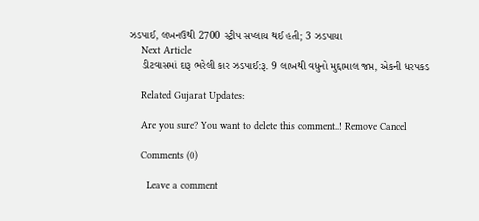ઝડપાઈ, લખનઉથી 2700 સ્ટ્રીપ સપ્લાય થઈ હતી; 3 ઝડપાયા
    Next Article
    ડીટવાસમાં દારૂ ભરેલી કાર ઝડપાઈ:રૂ. 9 લાખથી વધુનો મુદ્દામાલ જપ્ત, એકની ધરપકડ

    Related Gujarat Updates:

    Are you sure? You want to delete this comment..! Remove Cancel

    Comments (0)

      Leave a comment